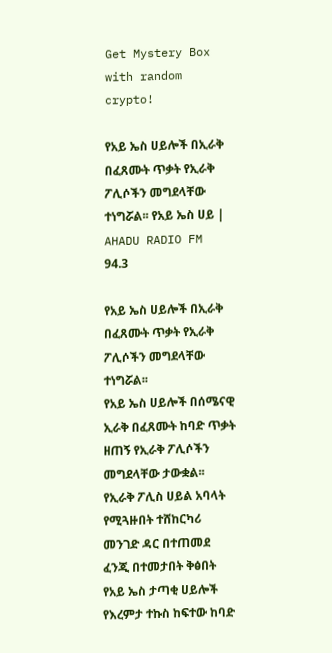Get Mystery Box with random crypto!

የአይ ኤስ ሀይሎች በኢራቅ በፈጸሙት ጥቃት የኢራቅ ፖሊሶችን መግደላቸው ተነግሯል፡፡ የአይ ኤስ ሀይ | AHADU RADIO FM 94.3

የአይ ኤስ ሀይሎች በኢራቅ በፈጸሙት ጥቃት የኢራቅ ፖሊሶችን መግደላቸው ተነግሯል፡፡
የአይ ኤስ ሀይሎች በሰሜናዊ ኢራቅ በፈጸሙት ከባድ ጥቃት ዘጠኝ የኢራቅ ፖሊሶችን መግደላቸው ታውቋል፡፡
የኢራቅ ፖሊስ ሀይል አባላት የሚጓዙበት ተሸከርካሪ መንገድ ዳር በተጠመደ ፈንጂ በተመታበት ቅፅበት የአይ ኤስ ታጣቂ ሀይሎች የእረምታ ተኩስ ከፍተው ከባድ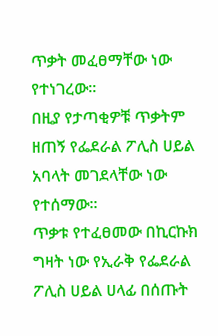ጥቃት መፈፀማቸው ነው የተነገረው፡፡
በዚያ የታጣቂዎቹ ጥቃትም ዘጠኝ የፌደራል ፖሊስ ሀይል አባላት መገደላቸው ነው የተሰማው፡፡
ጥቃቱ የተፈፀመው በኪርኩክ ግዛት ነው የኢራቅ የፌደራል ፖሊስ ሀይል ሀላፊ በሰጡት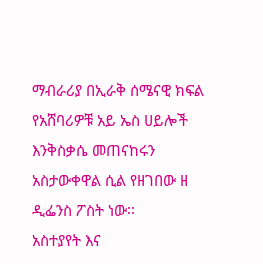ማብራሪያ በኢራቅ ሰሜናዊ ክፍል የአሸባሪዎቹ አይ ኤስ ሀይሎች እንቅስቃሴ መጠናከሩን አስታውቀዋል ሲል የዘገበው ዘ ዲፌንስ ፖስት ነው፡፡
አስተያየት እና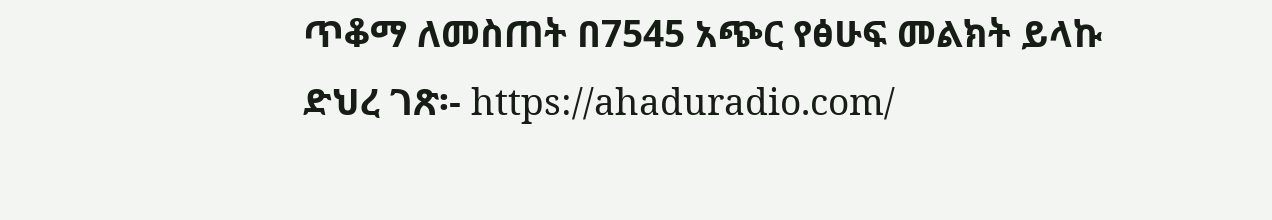ጥቆማ ለመስጠት በ7545 አጭር የፅሁፍ መልክት ይላኩ
ድህረ ገጽ፡- https://ahaduradio.com/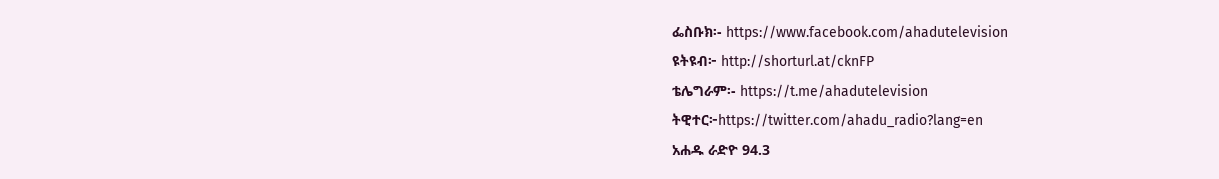ፌስቡክ፡- https://www.facebook.com/ahadutelevision
ዩትዩብ፦ http://shorturl.at/cknFP
ቴሌግራም፡- https://t.me/ahadutelevision
ትዊተር፦https://twitter.com/ahadu_radio?lang=en
አሐዱ ራድዮ 94.3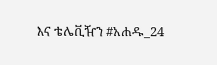እና ቴሌቪዥን #አሐዱ_24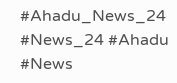#Ahadu_News_24 #News_24 #Ahadu #News